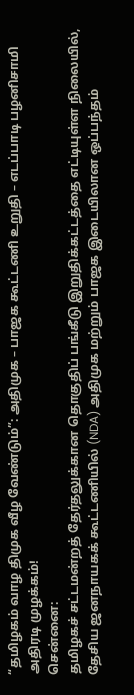“தமிழகம் வாழ திமுக வீழ வேண்டும்”: அதிமுக – பாஜக கூட்டணி உறுதி – எடப்பாடி பழனிசாமி அதிரடி முழக்கம்!
சென்னை:
தமிழகச் சட்டமன்றத் தேர்தலுக்கான தொகுதிப் பங்கீடு இறுதிக்கட்டத்தை எட்டியுள்ள நிலையில், தேசிய ஜனநாயகக் கூட்டணியில் (NDA) அதிமுக மற்றும் பாஜக இடையிலான ஒப்பந்தம்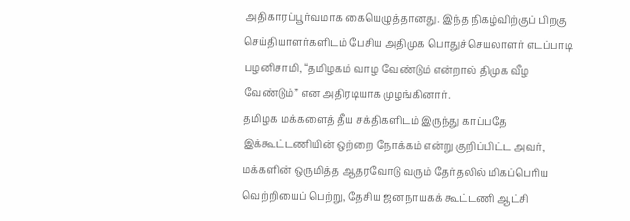அதிகாரப்பூர்வமாக கையெழுத்தானது. இந்த நிகழ்விற்குப் பிறகு செய்தியாளர்களிடம் பேசிய அதிமுக பொதுச்செயலாளர் எடப்பாடி பழனிசாமி, “தமிழகம் வாழ வேண்டும் என்றால் திமுக வீழ வேண்டும்” என அதிரடியாக முழங்கினார்.
தமிழக மக்களைத் தீய சக்திகளிடம் இருந்து காப்பதே இக்கூட்டணியின் ஒற்றை நோக்கம் என்று குறிப்பிட்ட அவர், மக்களின் ஒருமித்த ஆதரவோடு வரும் தேர்தலில் மிகப்பெரிய வெற்றியைப் பெற்று, தேசிய ஜனநாயகக் கூட்டணி ஆட்சி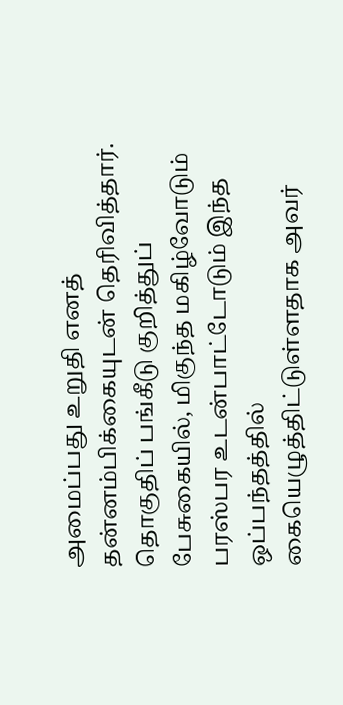அமைப்பது உறுதி எனத் தன்னம்பிக்கையுடன் தெரிவித்தார். தொகுதிப் பங்கீடு குறித்துப் பேசுகையில், மிகுந்த மகிழ்வோடும் பரஸ்பர உடன்பாட்டோடும் இந்த ஒப்பந்தத்தில் கையெழுத்திட்டுள்ளதாக அவர்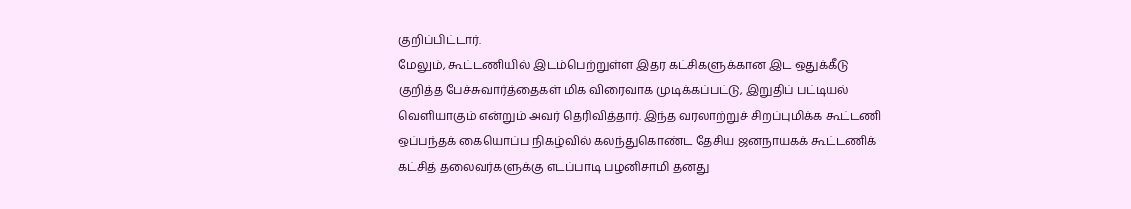குறிப்பிட்டார்.
மேலும், கூட்டணியில் இடம்பெற்றுள்ள இதர கட்சிகளுக்கான இட ஒதுக்கீடு குறித்த பேச்சுவார்த்தைகள் மிக விரைவாக முடிக்கப்பட்டு, இறுதிப் பட்டியல் வெளியாகும் என்றும் அவர் தெரிவித்தார். இந்த வரலாற்றுச் சிறப்புமிக்க கூட்டணி ஒப்பந்தக் கையொப்ப நிகழ்வில் கலந்துகொண்ட தேசிய ஜனநாயகக் கூட்டணிக் கட்சித் தலைவர்களுக்கு எடப்பாடி பழனிசாமி தனது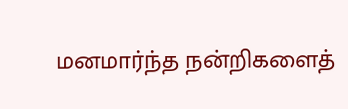மனமார்ந்த நன்றிகளைத்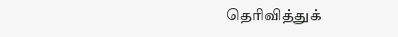தெரிவித்துக்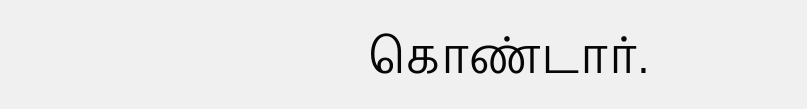கொண்டார்.